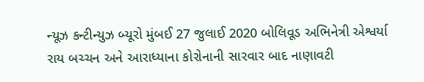ન્યૂઝ કન્ટીન્યુઝ બ્યૂરો મુંબઈ 27 જુલાઈ 2020 બોલિવૂડ અભિનેત્રી એશ્વર્યા રાય બચ્ચન અને આરાધ્યાના કોરોનાની સારવાર બાદ નાણાવટી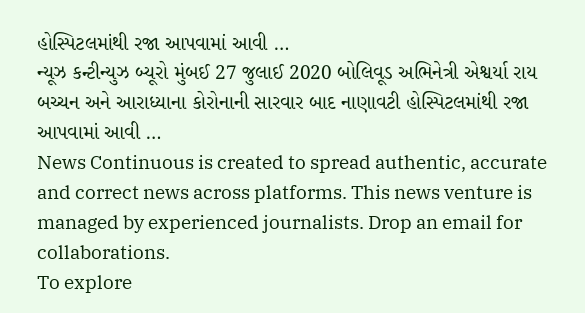હોસ્પિટલમાંથી રજા આપવામાં આવી …
ન્યૂઝ કન્ટીન્યુઝ બ્યૂરો મુંબઈ 27 જુલાઈ 2020 બોલિવૂડ અભિનેત્રી એશ્વર્યા રાય બચ્ચન અને આરાધ્યાના કોરોનાની સારવાર બાદ નાણાવટી હોસ્પિટલમાંથી રજા આપવામાં આવી …
News Continuous is created to spread authentic, accurate and correct news across platforms. This news venture is managed by experienced journalists. Drop an email for collaborations.
To explore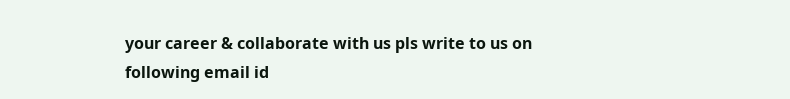your career & collaborate with us pls write to us on following email id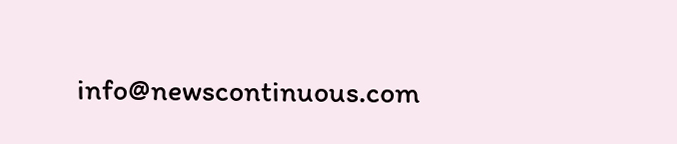info@newscontinuous.com